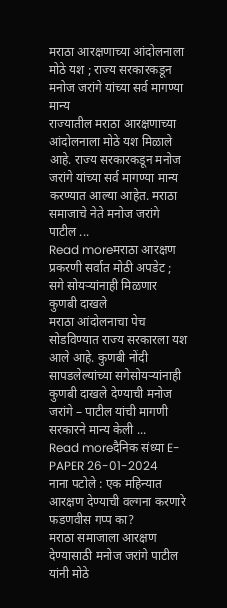मराठा आरक्षणाच्या आंदोलनाला मोठे यश ; राज्य सरकारकडून मनोज जरांगे यांच्या सर्व मागण्या मान्य
राज्यातील मराठा आरक्षणाच्या आंदोलनाला मोठे यश मिळाले आहे. राज्य सरकारकडून मनोज जरांगे यांच्या सर्व मागण्या मान्य करण्यात आल्या आहेत. मराठा समाजाचे नेते मनोज जरांगे पाटील ...
Read moreमराठा आरक्षण प्रकरणी सर्वात मोठी अपडेट ; सगे सोयऱ्यांनाही मिळणार कुणबी दाखले
मराठा आंदोलनाचा पेच सोडविण्यात राज्य सरकारला यश आले आहे. कुणबी नोंदी सापडलेल्यांच्या सगेसोयऱ्यांनाही कुणबी दाखले देण्याची मनोज जरांगे – पाटील यांची मागणी सरकारने मान्य केली ...
Read moreदैनिक संध्या E-PAPER 26-01-2024
नाना पटोले : एक महिन्यात आरक्षण देण्याची वल्गना करणारे फडणवीस गप्प का?
मराठा समाजाला आरक्षण देण्यासाठी मनोज जरांगे पाटील यांनी मोठे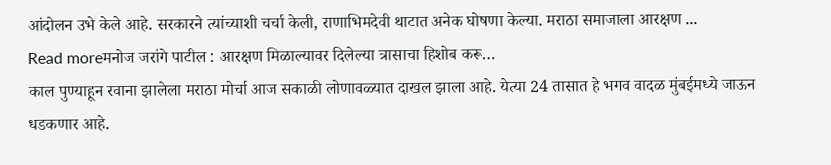आंदोलन उभे केले आहे. सरकारने त्यांच्याशी चर्चा केली, राणाभिमदेवी थाटात अनेक घोषणा केल्या. मराठा समाजाला आरक्षण ...
Read moreमनोज जरांगे पाटील : आरक्षण मिळाल्यावर दिलेल्या त्रासाचा हिशोब करू…
काल पुण्याहून रवाना झालेला मराठा मोर्चा आज सकाळी लोणावळ्यात दाखल झाला आहे. येत्या 24 तासात हे भगव वादळ मुंबईमध्ये जाऊन धडकणार आहे.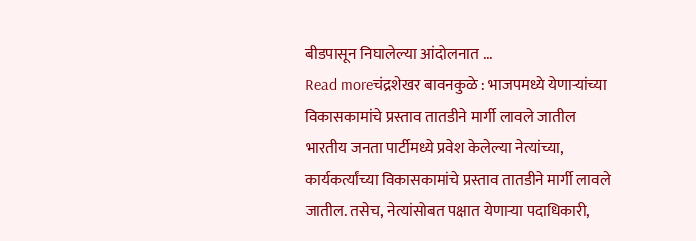बीडपासून निघालेल्या आंदोलनात ...
Read moreचंद्रशेखर बावनकुळे : भाजपमध्ये येणाऱ्यांच्या विकासकामांचे प्रस्ताव तातडीने मार्गी लावले जातील
भारतीय जनता पार्टीमध्ये प्रवेश केलेल्या नेत्यांच्या, कार्यकर्त्यांच्या विकासकामांचे प्रस्ताव तातडीने मार्गी लावले जातील. तसेच, नेत्यांसोबत पक्षात येणाऱ्या पदाधिकारी,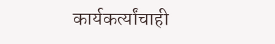कार्यकर्त्यांचाही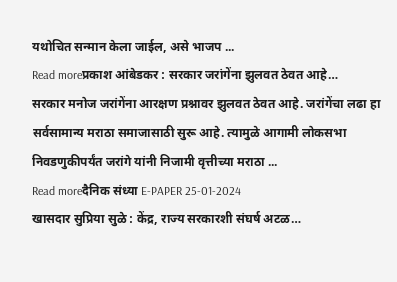यथोचित सन्मान केला जाईल, असे भाजप ...
Read moreप्रकाश आंबेडकर : सरकार जरांगेंना झुलवत ठेवत आहे…
सरकार मनोज जरांगेंना आरक्षण प्रश्नावर झुलवत ठेवत आहे. जरांगेंचा लढा हा सर्वसामान्य मराठा समाजासाठी सुरू आहे. त्यामुळे आगामी लोकसभा निवडणुकीपर्यंत जरांगे यांनी निजामी वृत्तीच्या मराठा ...
Read moreदैनिक संध्या E-PAPER 25-01-2024
खासदार सुप्रिया सुळे : केंद्र, राज्य सरकारशी संघर्ष अटळ…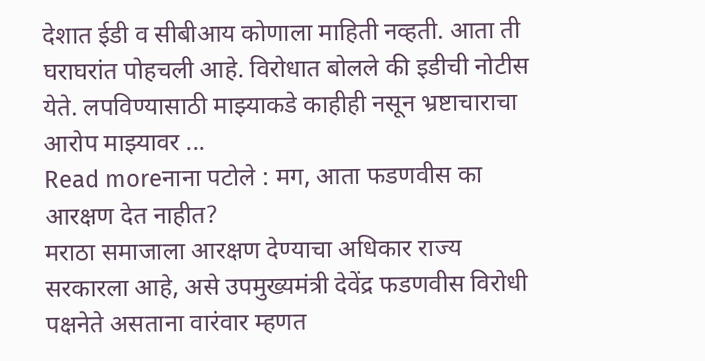देशात ईडी व सीबीआय कोणाला माहिती नव्हती. आता ती घराघरांत पोहचली आहे. विरोधात बोलले की इडीची नोटीस येते. लपविण्यासाठी माझ्याकडे काहीही नसून भ्रष्टाचाराचा आरोप माझ्यावर ...
Read moreनाना पटोले : मग, आता फडणवीस का आरक्षण देत नाहीत?
मराठा समाजाला आरक्षण देण्याचा अधिकार राज्य सरकारला आहे, असे उपमुख्यमंत्री देवेंद्र फडणवीस विरोधी पक्षनेते असताना वारंवार म्हणत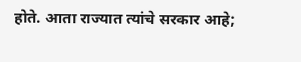होते. आता राज्यात त्यांचे सरकार आहे;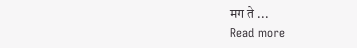मग ते ...
Read more